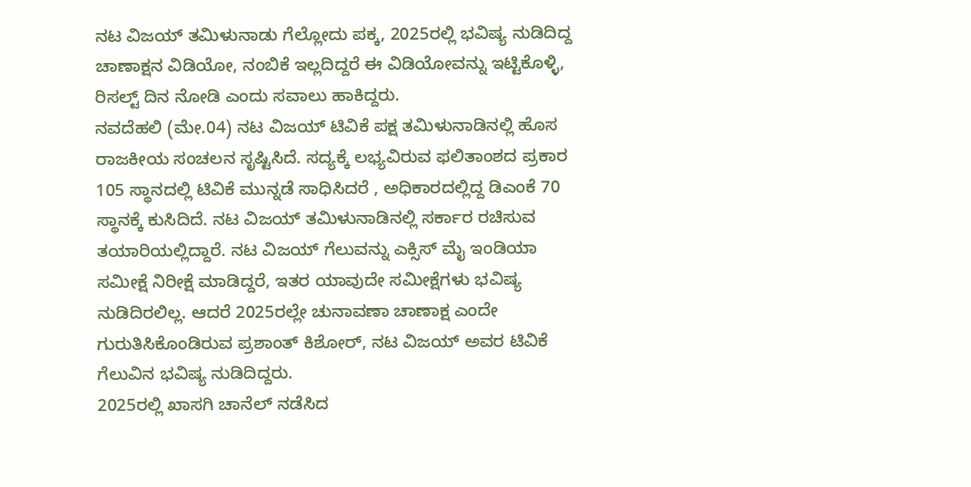ನಟ ವಿಜಯ್ ತಮಿಳುನಾಡು ಗೆಲ್ಲೋದು ಪಕ್ಕ, 2025ರಲ್ಲಿ ಭವಿಷ್ಯ ನುಡಿದಿದ್ದ ಚಾಣಾಕ್ಷನ ವಿಡಿಯೋ, ನಂಬಿಕೆ ಇಲ್ಲದಿದ್ದರೆ ಈ ವಿಡಿಯೋವನ್ನು ಇಟ್ಟಿಕೊಳ್ಳಿ, ರಿಸಲ್ಟ್ ದಿನ ನೋಡಿ ಎಂದು ಸವಾಲು ಹಾಕಿದ್ದರು.
ನವದೆಹಲಿ (ಮೇ.04) ನಟ ವಿಜಯ್ ಟಿವಿಕೆ ಪಕ್ಷ ತಮಿಳುನಾಡಿನಲ್ಲಿ ಹೊಸ ರಾಜಕೀಯ ಸಂಚಲನ ಸೃಷ್ಟಿಸಿದೆ. ಸದ್ಯಕ್ಕೆ ಲಭ್ಯವಿರುವ ಫಲಿತಾಂಶದ ಪ್ರಕಾರ 105 ಸ್ಥಾನದಲ್ಲಿ ಟಿವಿಕೆ ಮುನ್ನಡೆ ಸಾಧಿಸಿದರೆ , ಅಧಿಕಾರದಲ್ಲಿದ್ದ ಡಿಎಂಕೆ 70 ಸ್ಥಾನಕ್ಕೆ ಕುಸಿದಿದೆ. ನಟ ವಿಜಯ್ ತಮಿಳುನಾಡಿನಲ್ಲಿ ಸರ್ಕಾರ ರಚಿಸುವ ತಯಾರಿಯಲ್ಲಿದ್ದಾರೆ. ನಟ ವಿಜಯ್ ಗೆಲುವನ್ನು ಎಕ್ಸಿಸ್ ಮೈ ಇಂಡಿಯಾ ಸಮೀಕ್ಷೆ ನಿರೀಕ್ಷೆ ಮಾಡಿದ್ದರೆ, ಇತರ ಯಾವುದೇ ಸಮೀಕ್ಷೆಗಳು ಭವಿಷ್ಯ ನುಡಿದಿರಲಿಲ್ಲ. ಆದರೆ 2025ರಲ್ಲೇ ಚುನಾವಣಾ ಚಾಣಾಕ್ಷ ಎಂದೇ ಗುರುತಿಸಿಕೊಂಡಿರುವ ಪ್ರಶಾಂತ್ ಕಿಶೋರ್, ನಟ ವಿಜಯ್ ಅವರ ಟಿವಿಕೆ ಗೆಲುವಿನ ಭವಿಷ್ಯ ನುಡಿದಿದ್ದರು.
2025ರಲ್ಲಿ ಖಾಸಗಿ ಚಾನೆಲ್ ನಡೆಸಿದ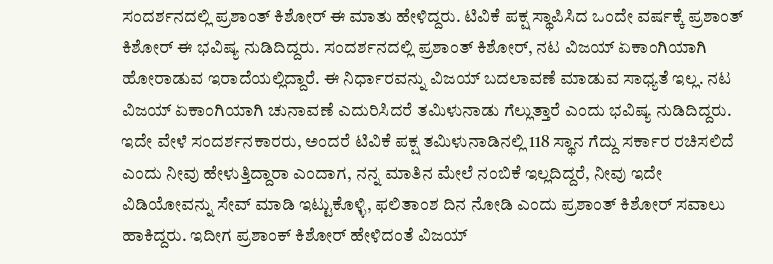ಸಂದರ್ಶನದಲ್ಲಿ ಪ್ರಶಾಂತ್ ಕಿಶೋರ್ ಈ ಮಾತು ಹೇಳಿದ್ದರು. ಟಿವಿಕೆ ಪಕ್ಷ ಸ್ಥಾಪಿಸಿದ ಒಂದೇ ವರ್ಷಕ್ಕೆ ಪ್ರಶಾಂತ್ ಕಿಶೋರ್ ಈ ಭವಿಷ್ಯ ನುಡಿದಿದ್ದರು. ಸಂದರ್ಶನದಲ್ಲಿ ಪ್ರಶಾಂತ್ ಕಿಶೋರ್, ನಟ ವಿಜಯ್ ಏಕಾಂಗಿಯಾಗಿ ಹೋರಾಡುವ ಇರಾದೆಯಲ್ಲಿದ್ದಾರೆ. ಈ ನಿರ್ಧಾರವನ್ನು ವಿಜಯ್ ಬದಲಾವಣೆ ಮಾಡುವ ಸಾಧ್ಯತೆ ಇಲ್ಲ. ನಟ ವಿಜಯ್ ಏಕಾಂಗಿಯಾಗಿ ಚುನಾವಣೆ ಎದುರಿಸಿದರೆ ತಮಿಳುನಾಡು ಗೆಲ್ಲುತ್ತಾರೆ ಎಂದು ಭವಿಷ್ಯ ನುಡಿದಿದ್ದರು.
ಇದೇ ವೇಳೆ ಸಂದರ್ಶನಕಾರರು, ಅಂದರೆ ಟಿವಿಕೆ ಪಕ್ಷ ತಮಿಳುನಾಡಿನಲ್ಲಿ 118 ಸ್ಥಾನ ಗೆದ್ದು ಸರ್ಕಾರ ರಚಿಸಲಿದೆ ಎಂದು ನೀವು ಹೇಳುತ್ತಿದ್ದಾರಾ ಎಂದಾಗ, ನನ್ನ ಮಾತಿನ ಮೇಲೆ ನಂಬಿಕೆ ಇಲ್ಲದಿದ್ದರೆ, ನೀವು ಇದೇ ವಿಡಿಯೋವನ್ನು ಸೇವ್ ಮಾಡಿ ಇಟ್ಟುಕೊಳ್ಳಿ, ಫಲಿತಾಂಶ ದಿನ ನೋಡಿ ಎಂದು ಪ್ರಶಾಂತ್ ಕಿಶೋರ್ ಸವಾಲು ಹಾಕಿದ್ದರು. ಇದೀಗ ಪ್ರಶಾಂಕ್ ಕಿಶೋರ್ ಹೇಳಿದಂತೆ ವಿಜಯ್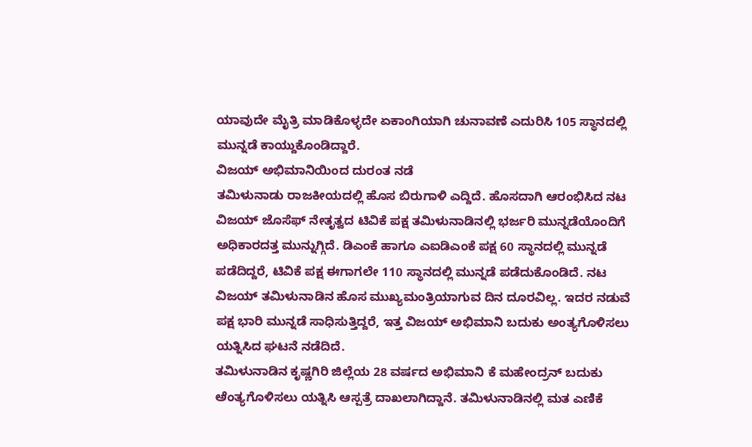ಯಾವುದೇ ಮೈತ್ರಿ ಮಾಡಿಕೊಳ್ಳದೇ ಏಕಾಂಗಿಯಾಗಿ ಚುನಾವಣೆ ಎದುರಿಸಿ 105 ಸ್ಥಾನದಲ್ಲಿ ಮುನ್ನಡೆ ಕಾಯ್ದುಕೊಂಡಿದ್ದಾರೆ.
ವಿಜಯ್ ಅಭಿಮಾನಿಯಿಂದ ದುರಂತ ನಡೆ
ತಮಿಳುನಾಡು ರಾಜಕೀಯದಲ್ಲಿ ಹೊಸ ಬಿರುಗಾಳಿ ಎದ್ದಿದೆ. ಹೊಸದಾಗಿ ಆರಂಭಿಸಿದ ನಟ ವಿಜಯ್ ಜೊಸೆಫ್ ನೇತೃತ್ವದ ಟಿವಿಕೆ ಪಕ್ಷ ತಮಿಳುನಾಡಿನಲ್ಲಿ ಭರ್ಜರಿ ಮುನ್ನಡೆಯೊಂದಿಗೆ ಅಧಿಕಾರದತ್ತ ಮುನ್ನುಗ್ಗಿದೆ. ಡಿಎಂಕೆ ಹಾಗೂ ಎಐಡಿಎಂಕೆ ಪಕ್ಷ 60 ಸ್ಥಾನದಲ್ಲಿ ಮುನ್ನಡೆ ಪಡೆದಿದ್ದರೆ, ಟಿವಿಕೆ ಪಕ್ಷ ಈಗಾಗಲೇ 110 ಸ್ಥಾನದಲ್ಲಿ ಮುನ್ನಡೆ ಪಡೆದುಕೊಂಡಿದೆ. ನಟ ವಿಜಯ್ ತಮಿಳುನಾಡಿನ ಹೊಸ ಮುಖ್ಯಮಂತ್ರಿಯಾಗುವ ದಿನ ದೂರವಿಲ್ಲ. ಇದರ ನಡುವೆ ಪಕ್ಷ ಭಾರಿ ಮುನ್ನಡೆ ಸಾಧಿಸುತ್ತಿದ್ದರೆ, ಇತ್ತ ವಿಜಯ್ ಅಭಿಮಾನಿ ಬದುಕು ಅಂತ್ಯಗೊಳಿಸಲು ಯತ್ನಿಸಿದ ಘಟನೆ ನಡೆದಿದೆ.
ತಮಿಳುನಾಡಿನ ಕೃಷ್ಣಗಿರಿ ಜಿಲ್ಲೆಯ 28 ವರ್ಷದ ಅಭಿಮಾನಿ ಕೆ ಮಹೇಂದ್ರನ್ ಬದುಕು ಅೆಂತ್ಯಗೊಳಿಸಲು ಯತ್ನಿಸಿ ಆಸ್ಪತ್ರೆ ದಾಖಲಾಗಿದ್ದಾನೆ. ತಮಿಳುನಾಡಿನಲ್ಲಿ ಮತ ಎಣಿಕೆ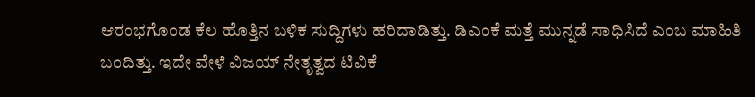ಆರಂಭಗೊಂಡ ಕೆಲ ಹೊತ್ತಿನ ಬಳಿಕ ಸುದ್ದಿಗಳು ಹರಿದಾಡಿತ್ತು. ಡಿಎಂಕೆ ಮತ್ತೆ ಮುನ್ನಡೆ ಸಾಧಿಸಿದೆ ಎಂಬ ಮಾಹಿತಿ ಬಂದಿತ್ತು. ಇದೇ ವೇಳೆ ವಿಜಯ್ ನೇತೃತ್ವದ ಟಿವಿಕೆ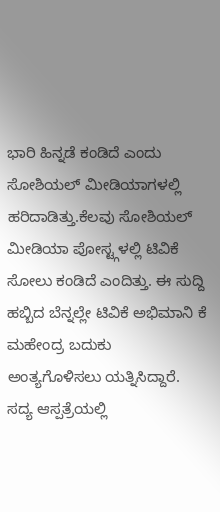ಭಾರಿ ಹಿನ್ನಡೆ ಕಂಡಿದೆ ಎಂದು ಸೋಶಿಯಲ್ ಮೀಡಿಯಾಗಳಲ್ಲಿ ಹರಿದಾಡಿತ್ತು.ಕೆಲವು ಸೋಶಿಯಲ್ ಮೀಡಿಯಾ ಪೋಸ್ಟ್ಗಳಲ್ಲಿ ಟಿವಿಕೆ ಸೋಲು ಕಂಡಿದೆ ಎಂದಿತ್ತು. ಈ ಸುದ್ದಿ ಹಬ್ಬಿದ ಬೆನ್ನಲ್ಲೇ ಟಿವಿಕೆ ಅಭಿಮಾನಿ ಕೆ ಮಹೇಂದ್ರ ಬದುಕು ಅಂತ್ಯಗೊಳಿಸಲು ಯತ್ನಿಸಿದ್ದಾರೆ. ಸದ್ಯ ಆಸ್ಪತ್ರೆಯಲ್ಲಿ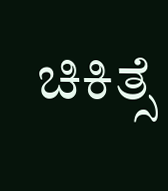ಚಿಕಿತ್ಸೆ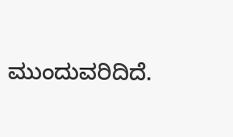ಮುಂದುವರಿದಿದೆ.